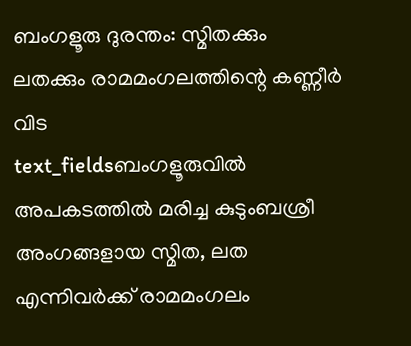ബംഗളൂരു ദുരന്തം: സ്മിതക്കും ലതക്കും രാമമംഗലത്തിന്റെ കണ്ണീർ വിട
text_fieldsബംഗളൂരുവിൽ അപകടത്തിൽ മരിച്ച കുടുംബശ്രീ അംഗങ്ങളായ സ്മിത, ലത എന്നിവർക്ക് രാമമംഗലം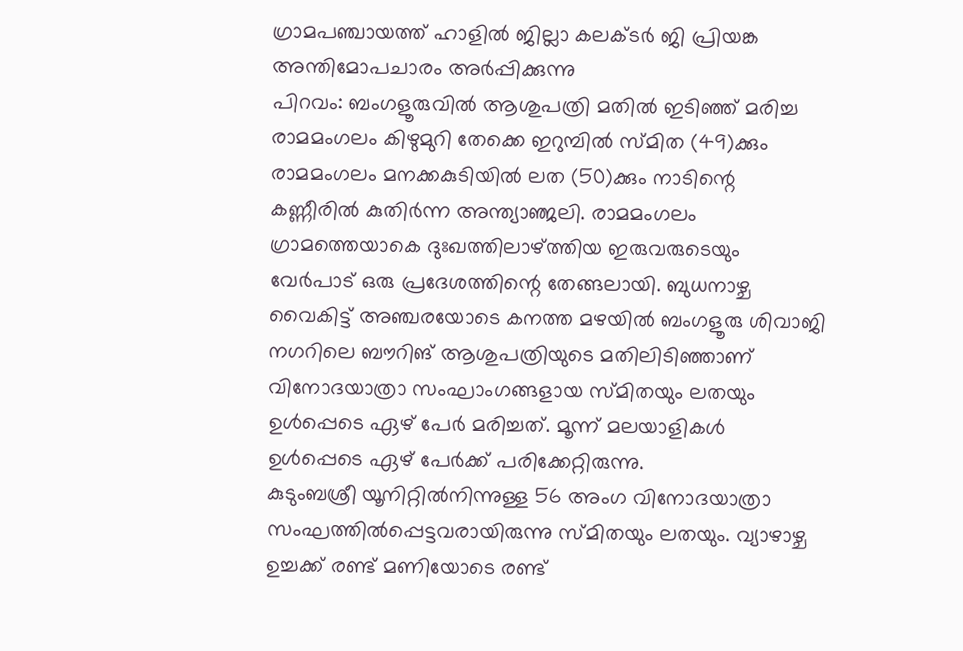ഗ്രാമപഞ്ചായത്ത് ഹാളിൽ ജില്ലാ കലക്ടർ ജി പ്രിയങ്ക അന്തിമോപചാരം അർപ്പിക്കുന്നു
പിറവം: ബംഗളൂരുവിൽ ആശുപത്രി മതിൽ ഇടിഞ്ഞ് മരിച്ച രാമമംഗലം കിഴുമുറി തേക്കെ ഇറുമ്പിൽ സ്മിത (49)ക്കും രാമമംഗലം മനക്കകുടിയിൽ ലത (50)ക്കും നാടിന്റെ കണ്ണീരിൽ കുതിർന്ന അന്ത്യാഞ്ജലി. രാമമംഗലം ഗ്രാമത്തെയാകെ ദുഃഖത്തിലാഴ്ത്തിയ ഇരുവരുടെയും വേർപാട് ഒരു പ്രദേശത്തിന്റെ തേങ്ങലായി. ബുധനാഴ്ച വൈകിട്ട് അഞ്ചരയോടെ കനത്ത മഴയിൽ ബംഗളൂരു ശിവാജി നഗറിലെ ബൗറിങ് ആശുപത്രിയുടെ മതിലിടിഞ്ഞാണ് വിനോദയാത്രാ സംഘാംഗങ്ങളായ സ്മിതയും ലതയും ഉൾപ്പെടെ ഏഴ് പേർ മരിച്ചത്. മൂന്ന് മലയാളികൾ ഉൾപ്പെടെ ഏഴ് പേർക്ക് പരിക്കേറ്റിരുന്നു.
കുടുംബശ്രീ യൂനിറ്റിൽനിന്നുള്ള 56 അംഗ വിനോദയാത്രാ സംഘത്തിൽപ്പെട്ടവരായിരുന്നു സ്മിതയും ലതയും. വ്യാഴാഴ്ച ഉച്ചക്ക് രണ്ട് മണിയോടെ രണ്ട്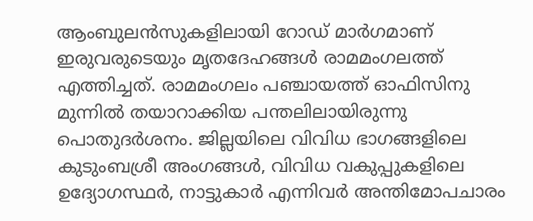ആംബുലൻസുകളിലായി റോഡ് മാർഗമാണ് ഇരുവരുടെയും മൃതദേഹങ്ങൾ രാമമംഗലത്ത് എത്തിച്ചത്. രാമമംഗലം പഞ്ചായത്ത് ഓഫിസിനു മുന്നിൽ തയാറാക്കിയ പന്തലിലായിരുന്നു പൊതുദർശനം. ജില്ലയിലെ വിവിധ ഭാഗങ്ങളിലെ കുടുംബശ്രീ അംഗങ്ങൾ, വിവിധ വകുപ്പുകളിലെ ഉദ്യോഗസ്ഥർ, നാട്ടുകാർ എന്നിവർ അന്തിമോപചാരം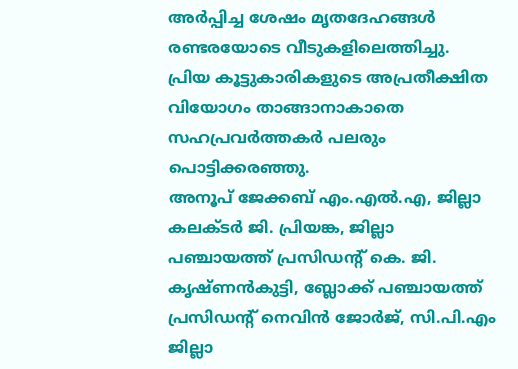അർപ്പിച്ച ശേഷം മൃതദേഹങ്ങൾ രണ്ടരയോടെ വീടുകളിലെത്തിച്ചു. പ്രിയ കൂട്ടുകാരികളുടെ അപ്രതീക്ഷിത വിയോഗം താങ്ങാനാകാതെ സഹപ്രവർത്തകർ പലരും പൊട്ടിക്കരഞ്ഞു.
അനൂപ് ജേക്കബ് എം.എൽ.എ, ജില്ലാ കലക്ടർ ജി. പ്രിയങ്ക, ജില്ലാ പഞ്ചായത്ത് പ്രസിഡൻ്റ് കെ. ജി. കൃഷ്ണൻകുട്ടി, ബ്ലോക്ക് പഞ്ചായത്ത് പ്രസിഡൻ്റ് നെവിൻ ജോർജ്, സി.പി.എം ജില്ലാ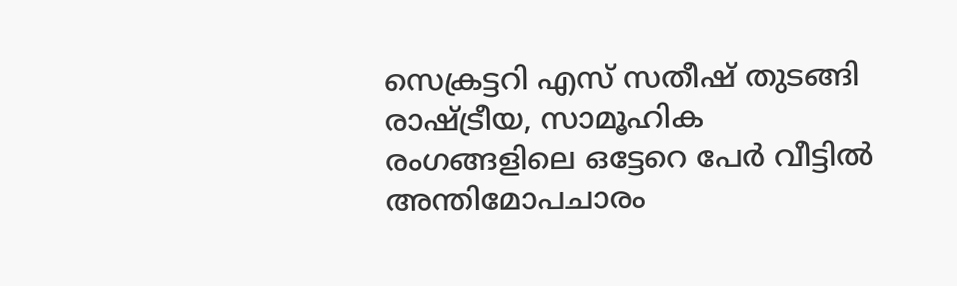സെക്രട്ടറി എസ് സതീഷ് തുടങ്ങി രാഷ്ട്രീയ, സാമൂഹിക രംഗങ്ങളിലെ ഒട്ടേറെ പേർ വീട്ടിൽ അന്തിമോപചാരം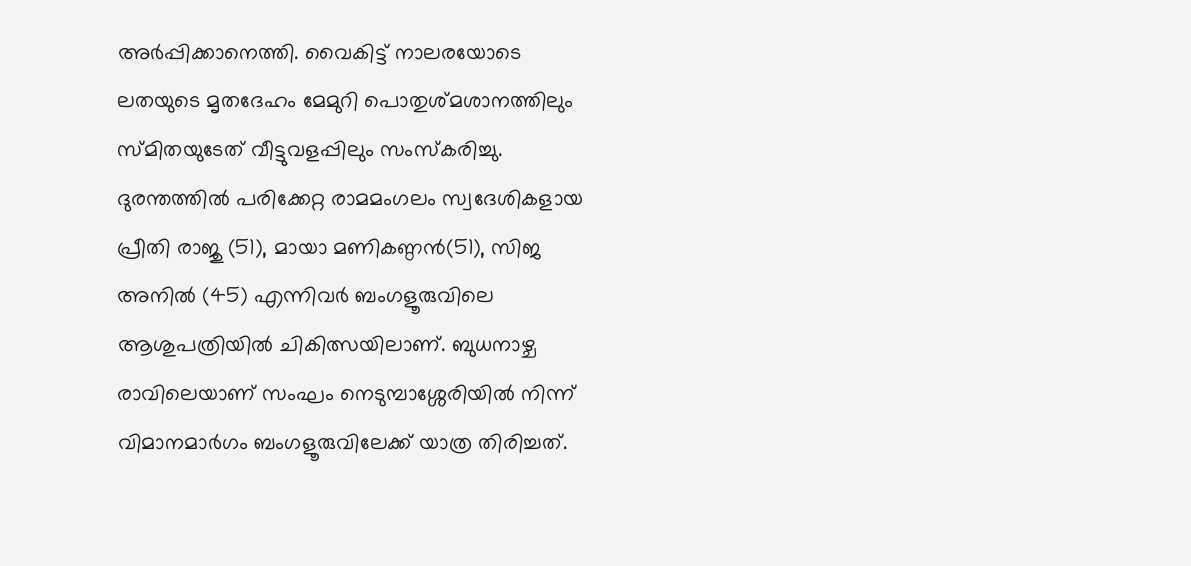അർപ്പിക്കാനെത്തി. വൈകിട്ട് നാലരയോടെ ലതയുടെ മൃതദേഹം മേമുറി പൊതുശ്മശാനത്തിലും സ്മിതയുടേത് വീട്ടുവളപ്പിലും സംസ്കരിച്ചു.
ദുരന്തത്തിൽ പരിക്കേറ്റ രാമമംഗലം സ്വദേശികളായ പ്രീതി രാജു (51), മായാ മണികണ്ഠൻ(51), സിജ അനിൽ (45) എന്നിവർ ബംഗളൂരുവിലെ ആശുപത്രിയിൽ ചികിത്സയിലാണ്. ബുധനാഴ്ച രാവിലെയാണ് സംഘം നെടുമ്പാശ്ശേരിയിൽ നിന്ന് വിമാനമാർഗം ബംഗളൂരുവിലേക്ക് യാത്ര തിരിച്ചത്.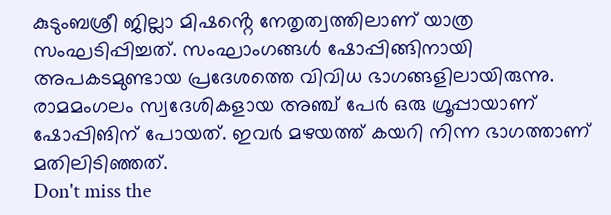കുടുംബശ്രീ ജില്ലാ മിഷൻ്റെ നേതൃത്വത്തിലാണ് യാത്ര സംഘടിപ്പിച്ചത്. സംഘാംഗങ്ങൾ ഷോപ്പിങ്ങിനായി അപകടമുണ്ടായ പ്രദേശത്തെ വിവിധ ഭാഗങ്ങളിലായിരുന്നു. രാമമംഗലം സ്വദേശികളായ അഞ്ച് പേർ ഒരു ഗ്രൂപ്പായാണ് ഷോപ്പിങിന് പോയത്. ഇവർ മഴയത്ത് കയറി നിന്ന ഭാഗത്താണ് മതിലിടിഞ്ഞത്.
Don't miss the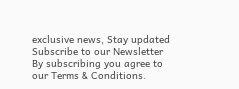exclusive news, Stay updated
Subscribe to our Newsletter
By subscribing you agree to our Terms & Conditions.